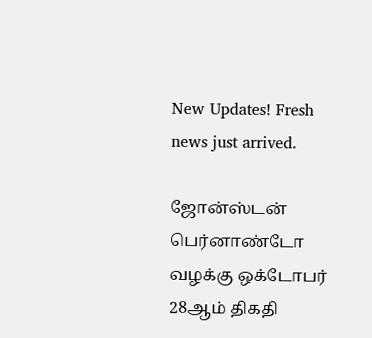New Updates! Fresh news just arrived.

ஜோன்ஸ்டன் பெர்னாண்டோ வழக்கு ஒக்டோபர் 28ஆம் திகதி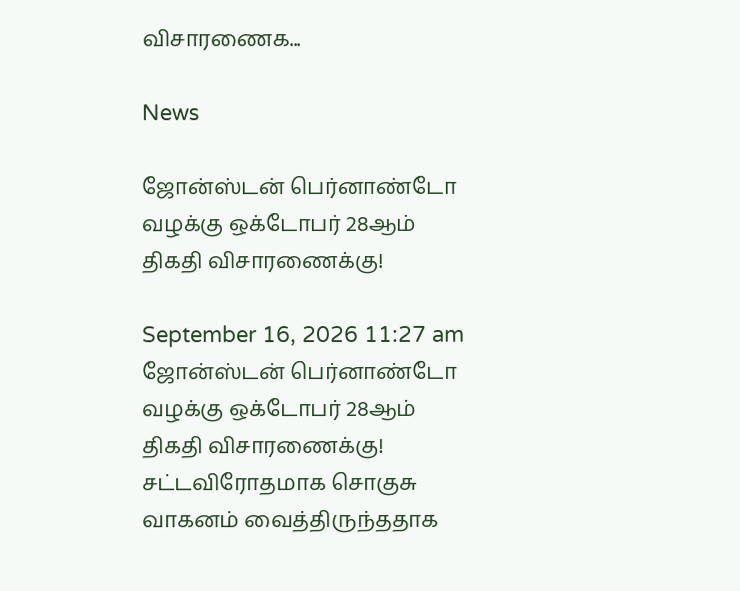விசாரணைக...

News

ஜோன்ஸ்டன் பெர்னாண்டோ வழக்கு ஒக்டோபர் 28ஆம் திகதி விசாரணைக்கு!

September 16, 2026 11:27 am
ஜோன்ஸ்டன் பெர்னாண்டோ வழக்கு ஒக்டோபர் 28ஆம் திகதி விசாரணைக்கு!
சட்டவிரோதமாக சொகுசு வாகனம் வைத்திருந்ததாக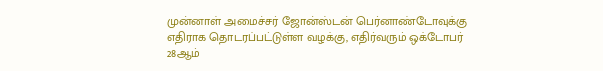முன்னாள் அமைச்சர் ஜோன்ஸ்டன் பெர்னாண்டோவுக்கு எதிராக தொடரப்பட்டுள்ள வழக்கு, எதிர்வரும் ஒக்டோபர் 28ஆம்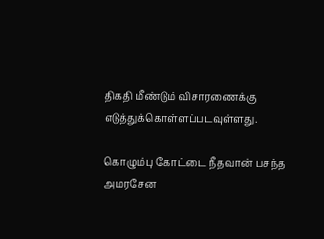திகதி மீண்டும் விசாரணைக்கு எடுத்துக்கொள்ளப்படவுள்ளது.

கொழும்பு கோட்டை நீதவான் பசந்த அமரசேன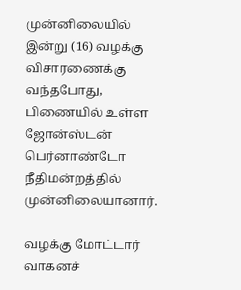முன்னிலையில் இன்று (16) வழக்கு விசாரணைக்கு வந்தபோது, பிணையில் உள்ள ஜோன்ஸ்டன் பெர்னாண்டோ நீதிமன்றத்தில் முன்னிலையானார்.

வழக்கு மோட்டார் வாகனச்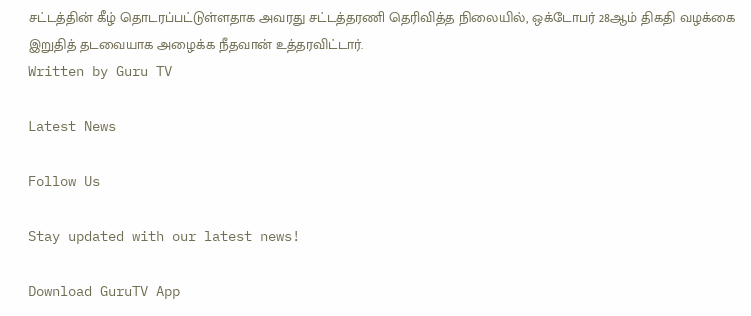சட்டத்தின் கீழ் தொடரப்பட்டுள்ளதாக அவரது சட்டத்தரணி தெரிவித்த நிலையில், ஒக்டோபர் 28ஆம் திகதி வழக்கை இறுதித் தடவையாக அழைக்க நீதவான் உத்தரவிட்டார்.
Written by Guru TV

Latest News

Follow Us

Stay updated with our latest news!

Download GuruTV App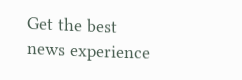Get the best news experience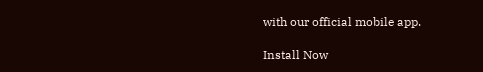with our official mobile app.

Install Now